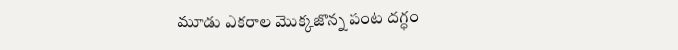మూడు ఎకరాల మొక్కజొన్న పంట దగ్ధం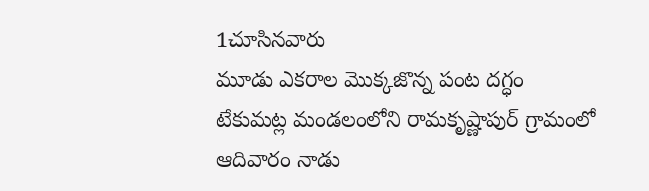1చూసినవారు
మూడు ఎకరాల మొక్కజొన్న పంట దగ్ధం
టేకుమట్ల మండలంలోని రామకృష్ణాపుర్ గ్రామంలో ఆదివారం నాడు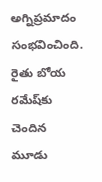అగ్నిప్రమాదం సంభవించింది. రైతు బోయ రమేష్‌కు చెందిన మూడు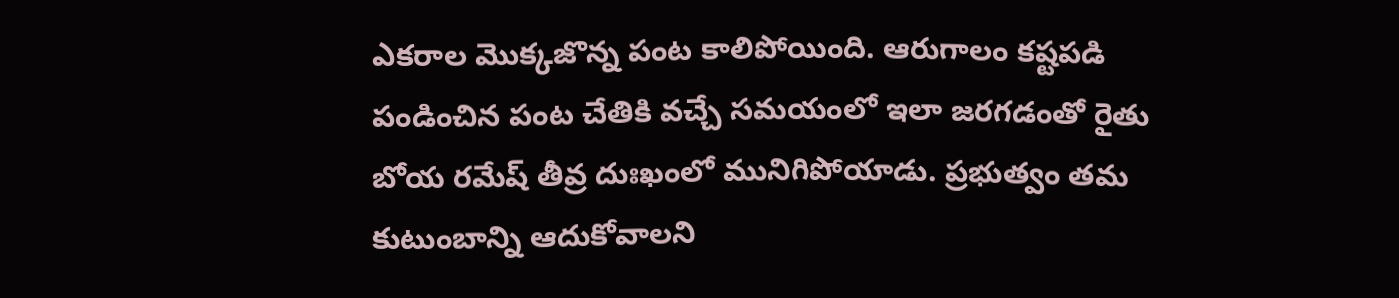ఎకరాల మొక్కజొన్న పంట కాలిపోయింది. ఆరుగాలం కష్టపడి పండించిన పంట చేతికి వచ్చే సమయంలో ఇలా జరగడంతో రైతు బోయ రమేష్ తీవ్ర దుఃఖంలో మునిగిపోయాడు. ప్రభుత్వం తమ కుటుంబాన్ని ఆదుకోవాలని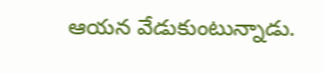ఆయన వేడుకుంటున్నాడు.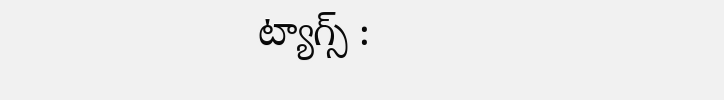ట్యాగ్స్ :